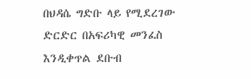በህዳሴ ግድቡ ላይ የሚደረገው ድርድር በአፍሪካዊ መንፈስ እንዲቀጥል ደቡብ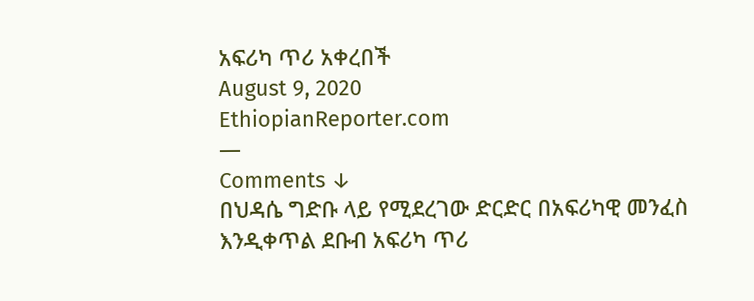አፍሪካ ጥሪ አቀረበች
August 9, 2020
EthiopianReporter.com
—
Comments ↓
በህዳሴ ግድቡ ላይ የሚደረገው ድርድር በአፍሪካዊ መንፈስ እንዲቀጥል ደቡብ አፍሪካ ጥሪ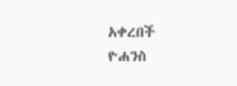አቀረበች
ዮሐንስ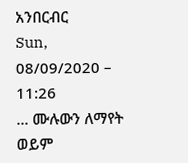አንበርብር
Sun, 08/09/2020 – 11:26
... ሙሉውን ለማየት ወይም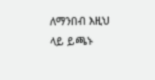ለማንበብ እዚህ ላይ ይጫኑ